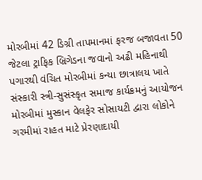મોરબીમાં 42 ડિગ્રી તાપમાનમાં ફરજ બજાવતા 50 જેટલા ટ્રાફિક બ્રિગેડના જવાનો અઢી મહિનાથી પગારથી વંચિત મોરબીમાં કન્યા છાત્રાલય ખાતે સંસ્કારી સ્ત્રી-સુસંસ્કૃત સમાજ કાર્યક્રમનું આયોજન મોરબીમાં મુસ્કાન વેલફેર સોસાયટી દ્વારા લોકોને ગરમીમાં રાહત માટે પ્રેરણાદાયી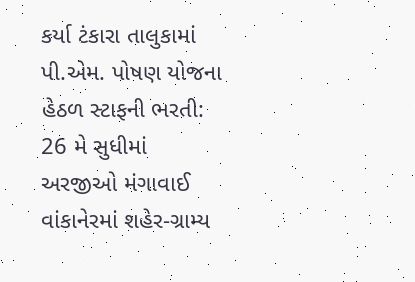કર્યા ટંકારા તાલુકામાં પી.એમ. પોષણ યોજના હેઠળ સ્ટાફની ભરતી: 26 મે સુધીમાં અરજીઓ મંગાવાઈ વાંકાનેરમાં શહેર-ગ્રામ્ય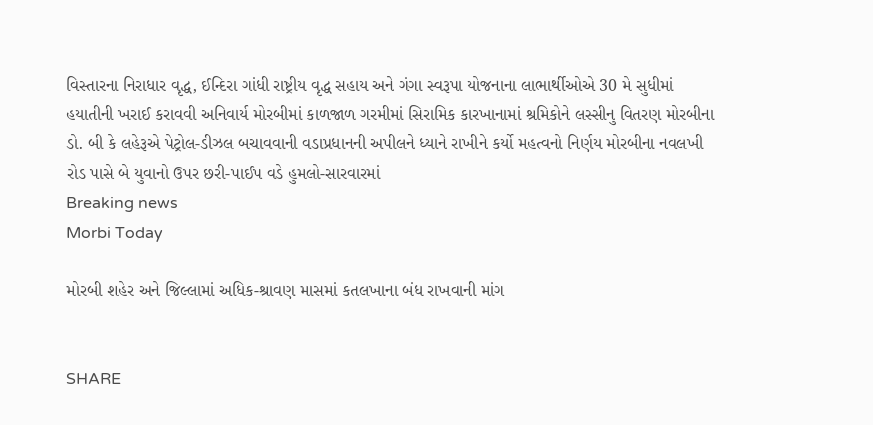વિસ્તારના નિરાધાર વૃદ્ધ, ઈન્દિરા ગાંધી રાષ્ટ્રીય વૃદ્ધ સહાય અને ગંગા સ્વરૂપા યોજનાના લાભાર્થીઓએ 30 મે સુધીમાં હયાતીની ખરાઈ કરાવવી અનિવાર્ય મોરબીમાં કાળજાળ ગરમીમાં સિરામિક કારખાનામાં શ્રમિકોને લસ્સીનુ વિતરણ મોરબીના ડો. બી કે લહેરૂએ પેટ્રોલ-ડીઝલ બચાવવાની વડાપ્રધાનની અપીલને ધ્યાને રાખીને કર્યો મહત્વનો નિર્ણય મોરબીના નવલખી રોડ પાસે બે યુવાનો ઉપર છરી-પાઈપ વડે હુમલો-સારવારમાં
Breaking news
Morbi Today

મોરબી શહેર અને જિલ્લામાં અધિક-શ્રાવણ માસમાં કતલખાના બંધ રાખવાની માંગ


SHARE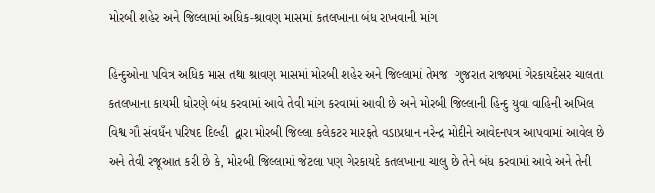મોરબી શહેર અને જિલ્લામાં અધિક-શ્રાવણ માસમાં કતલખાના બંધ રાખવાની માંગ

હિન્દુઓના પવિત્ર અધિક માસ તથા શ્રાવણ માસમાં મોરબી શહેર અને જિલ્લામાં તેમજ  ગુજરાત રાજ્યમાં ગેરકાયદેસર ચાલતા કતલખાના કાયમી ધોરણે બંધ કરવામાં આવે તેવી માંગ કરવામાં આવી છે અને મોરબી જિલ્લાની હિન્દુ યુવા વાહિની અખિલ વિશ્વ ગૌ સંવધઁન પરિષદ દિલ્હી  દ્વારા મોરબી જિલ્લા કલેકટર મારફતે વડાપ્રધાન નરેન્દ્ર મોદીને આવેદનપત્ર આપવામાં આવેલ છે અને તેવી રજૂઆત કરી છે કે, મોરબી જિલ્લામાં જેટલા પણ ગેરકાયદે કતલખાના ચાલુ છે તેને બંધ કરવામાં આવે અને તેની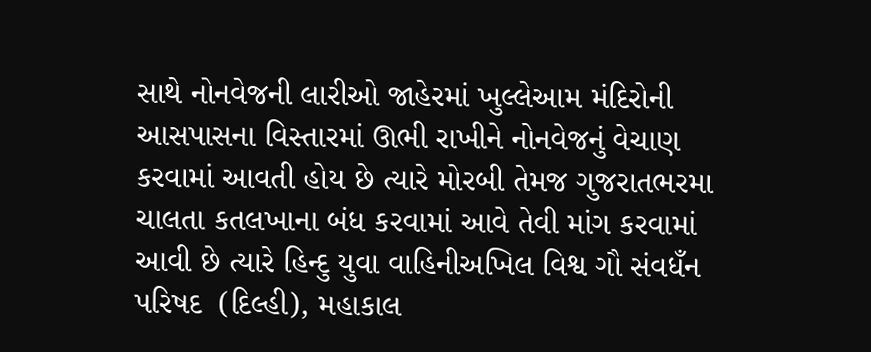સાથે નોનવેજની લારીઓ જાહેરમાં ખુલ્લેઆમ મંદિરોની આસપાસના વિસ્તારમાં ઊભી રાખીને નોનવેજનું વેચાણ કરવામાં આવતી હોય છે ત્યારે મોરબી તેમજ ગુજરાતભરમા ચાલતા કતલખાના બંધ કરવામાં આવે તેવી માંગ કરવામાં આવી છે ત્યારે હિન્દુ યુવા વાહિનીઅખિલ વિશ્વ ગૌ સંવધઁન પરિષદ  (દિલ્હી), મહાકાલ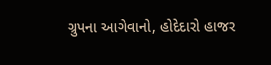ગ્રુપના આગેવાનો, હોદેદારો હાજર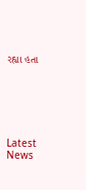રહ્યા હતા






Latest News